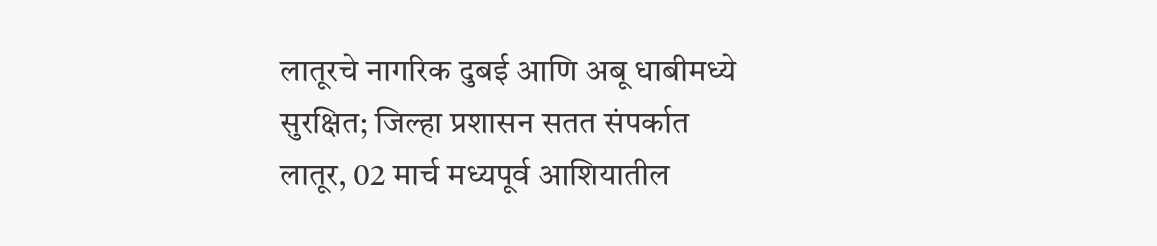लातूरचे नागरिक दुबई आणि अबू धाबीमध्ये सुरक्षित; जिल्हा प्रशासन सतत संपर्कात
लातूर, 02 मार्च मध्यपूर्व आशियातील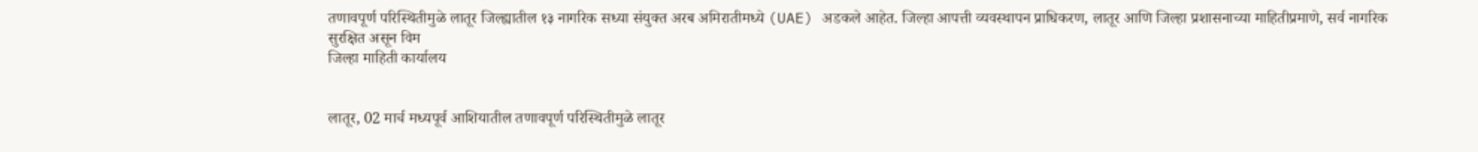तणावपूर्ण परिस्थितीमुळे लातूर जिल्ह्यातील १३ नागरिक सध्या संयुक्त अरब अमिरातीमध्ये (UAE) अडकले आहेत. जिल्हा आपत्ती व्यवस्थापन प्राधिकरण, लातूर आणि जिल्हा प्रशासनाच्या माहितीप्रमाणे, सर्व नागरिक सुरक्षित असून विम
जिल्हा माहिती कार्यालय


लातूर, 02 मार्च मध्यपूर्व आशियातील तणावपूर्ण परिस्थितीमुळे लातूर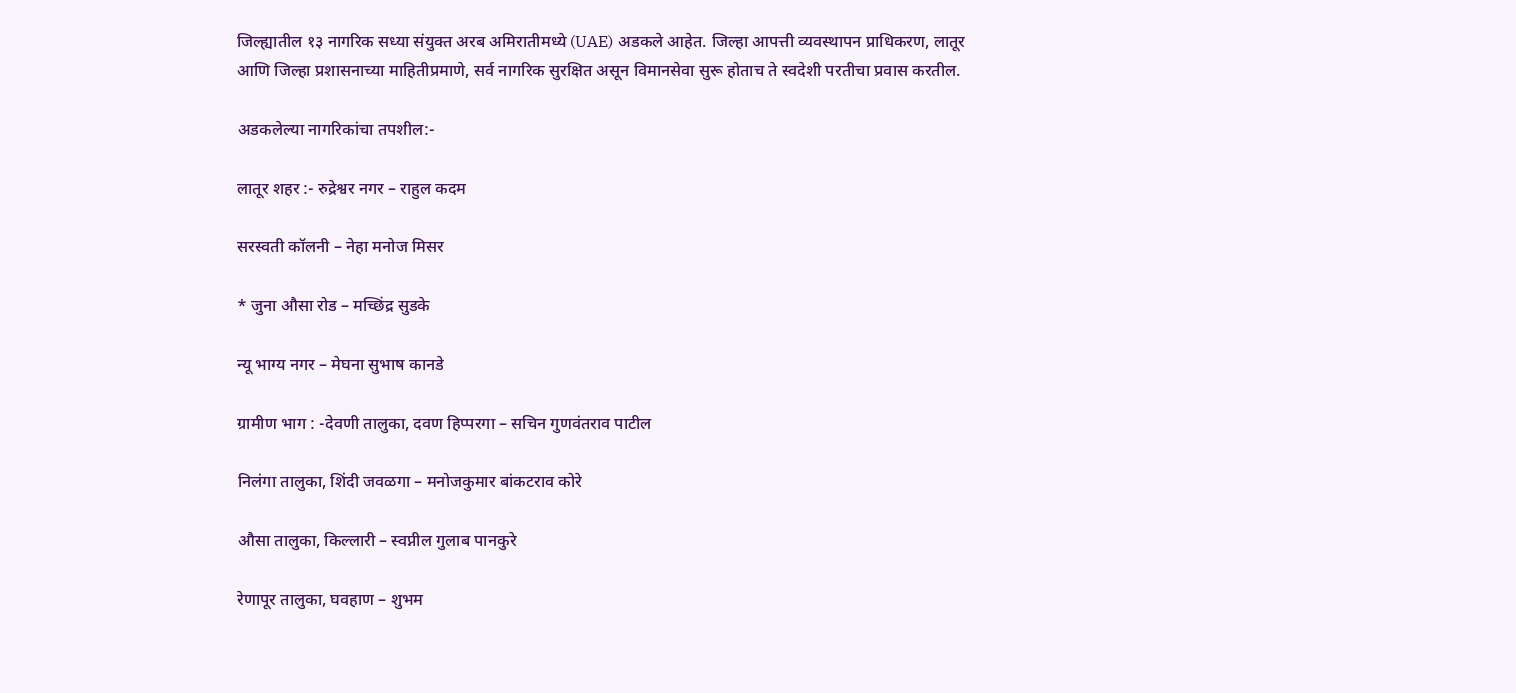जिल्ह्यातील १३ नागरिक सध्या संयुक्त अरब अमिरातीमध्ये (UAE) अडकले आहेत. जिल्हा आपत्ती व्यवस्थापन प्राधिकरण, लातूर आणि जिल्हा प्रशासनाच्या माहितीप्रमाणे, सर्व नागरिक सुरक्षित असून विमानसेवा सुरू होताच ते स्वदेशी परतीचा प्रवास करतील.

अडकलेल्या नागरिकांचा तपशील:-

लातूर शहर :- रुद्रेश्वर नगर – राहुल कदम

सरस्वती कॉलनी – नेहा मनोज मिसर

* जुना औसा रोड – मच्छिंद्र सुडके

न्यू भाग्य नगर – मेघना सुभाष कानडे

ग्रामीण भाग : -देवणी तालुका, दवण हिप्परगा – सचिन गुणवंतराव पाटील

निलंगा तालुका, शिंदी जवळगा – मनोजकुमार बांकटराव कोरे

औसा तालुका, किल्लारी – स्वप्नील गुलाब पानकुरे

रेणापूर तालुका, घवहाण – शुभम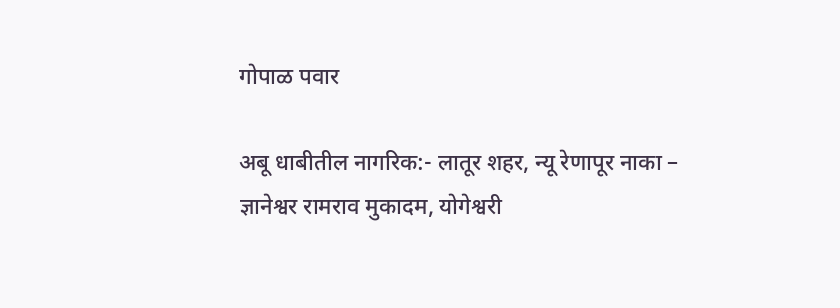गोपाळ पवार

अबू धाबीतील नागरिक:- लातूर शहर, न्यू रेणापूर नाका – ज्ञानेश्वर रामराव मुकादम, योगेश्वरी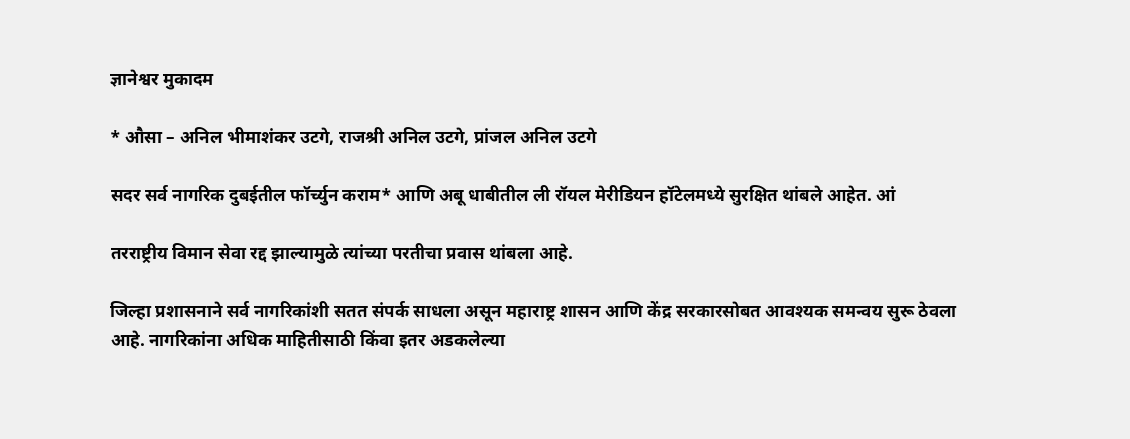ज्ञानेश्वर मुकादम

* औसा – अनिल भीमाशंकर उटगे, राजश्री अनिल उटगे, प्रांजल अनिल उटगे

सदर सर्व नागरिक दुबईतील फॉर्च्युन कराम* आणि अबू धाबीतील ली रॉयल मेरीडियन हॉटेलमध्ये सुरक्षित थांबले आहेत. आं

तरराष्ट्रीय विमान सेवा रद्द झाल्यामुळे त्यांच्या परतीचा प्रवास थांबला आहे.

जिल्हा प्रशासनाने सर्व नागरिकांशी सतत संपर्क साधला असून महाराष्ट्र शासन आणि केंद्र सरकारसोबत आवश्यक समन्वय सुरू ठेवला आहे. नागरिकांना अधिक माहितीसाठी किंवा इतर अडकलेल्या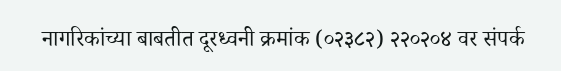नागरिकांच्या बाबतीत दूरध्वनी क्रमांक (०२३८२) २२०२०४ वर संपर्क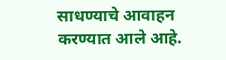साधण्याचे आवाहन करण्यात आले आहे.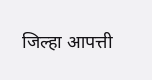जिल्हा आपत्ती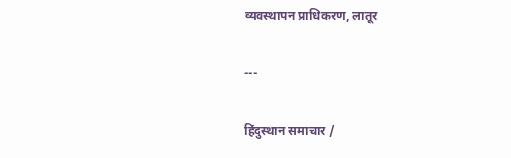व्यवस्थापन प्राधिकरण, लातूर

---

हिंदुस्थान समाचार /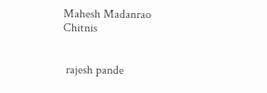Mahesh Madanrao Chitnis


 rajesh pande